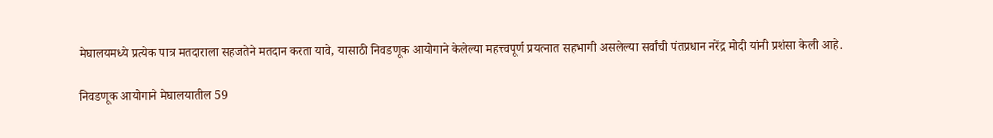मेघालयमध्ये प्रत्येक पात्र मतदाराला सहजतेने मतदान करता यावे, यासाठी निवडणूक आयोगाने केलेल्या महत्त्वपूर्ण प्रयत्नात सहभागी असलेल्या सर्वांची पंतप्रधान नरेंद्र मोदी यांनी प्रशंसा केली आहे.

निवडणूक आयोगाने मेघालयातील 59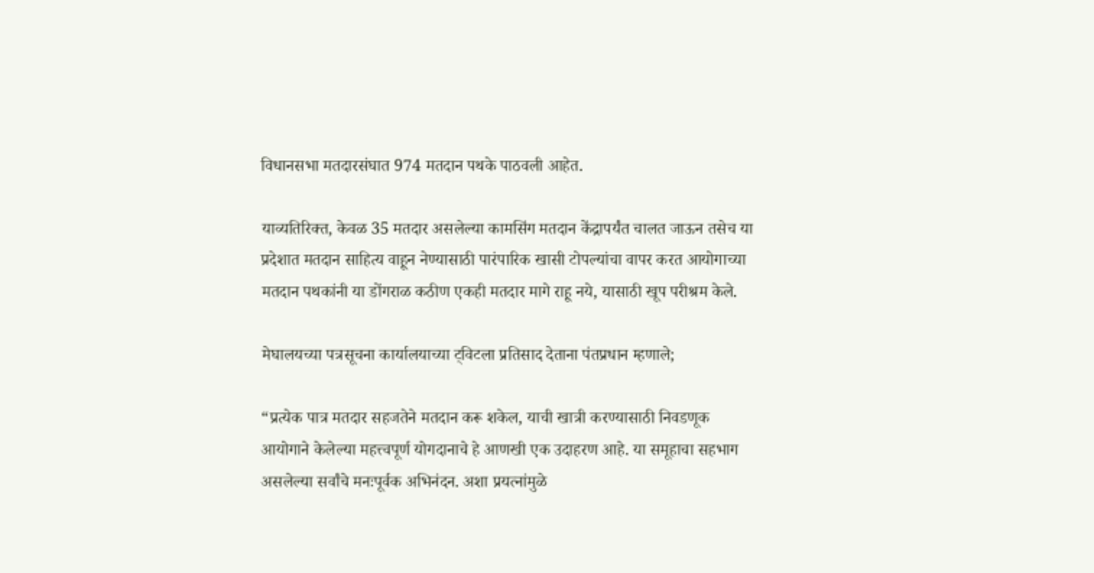विधानसभा मतदारसंघात 974 मतदान पथके पाठवली आहेत.

याव्यतिरिक्त, केवळ 35 मतदार असलेल्या कामसिंग मतदान केंद्रापर्यंत चालत जाऊन तसेच या प्रदेशात मतदान साहित्य वाहून नेण्यासाठी पारंपारिक खासी टोपल्यांचा वापर करत आयोगाच्या मतदान पथकांनी या डोंगराळ कठीण एकही मतदार मागे राहू नये, यासाठी खूप परीश्रम केले.

मेघालयच्या पत्रसूचना कार्यालयाच्या ट्विटला प्रतिसाद देताना पंतप्रधान म्हणाले;

“प्रत्येक पात्र मतदार सहजतेने मतदान करू शकेल, याची खात्री करण्यासाठी निवडणूक आयोगाने केलेल्या महत्त्वपूर्ण योगदानाचे हे आणखी एक उदाहरण आहे. या समूहाचा सहभाग असलेल्या सर्वांचे मनःपूर्वक अभिनंदन. अशा प्रयत्नांमुळे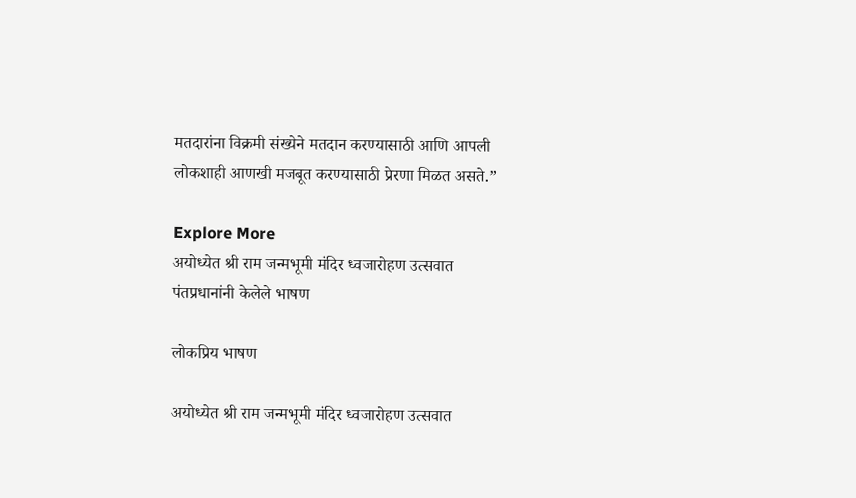मतदारांना विक्रमी संख्येने मतदान करण्यासाठी आणि आपली लोकशाही आणखी मजबूत करण्यासाठी प्रेरणा मिळत असते.”

Explore More
अयोध्येत श्री राम जन्मभूमी मंदिर ध्वजारोहण उत्सवात पंतप्रधानांनी केलेले भाषण

लोकप्रिय भाषण

अयोध्येत श्री राम जन्मभूमी मंदिर ध्वजारोहण उत्सवात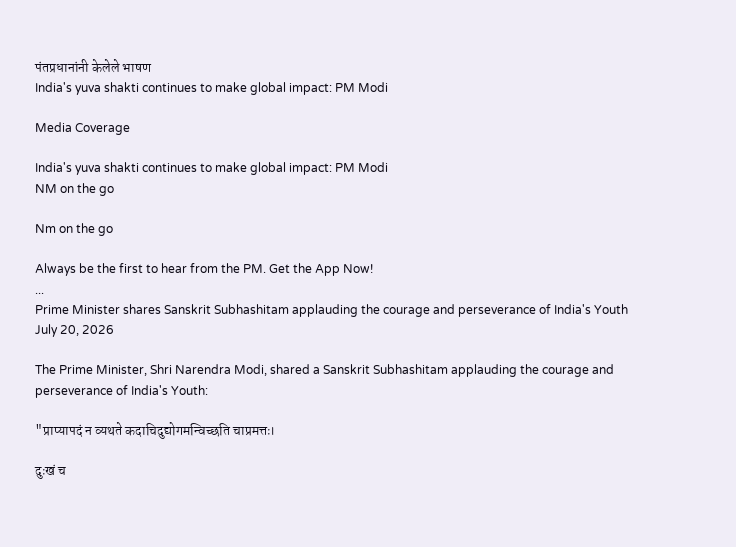पंतप्रधानांनी केलेले भाषण
India's yuva shakti continues to make global impact: PM Modi

Media Coverage

India's yuva shakti continues to make global impact: PM Modi
NM on the go

Nm on the go

Always be the first to hear from the PM. Get the App Now!
...
Prime Minister shares Sanskrit Subhashitam applauding the courage and perseverance of India's Youth
July 20, 2026

The Prime Minister, Shri Narendra Modi, shared a Sanskrit Subhashitam applauding the courage and perseverance of India's Youth:

"प्राप्यापदं न व्यथते कदाचिदुद्योगमन्विच्छति चाप्रमत्तः।

दुःखं च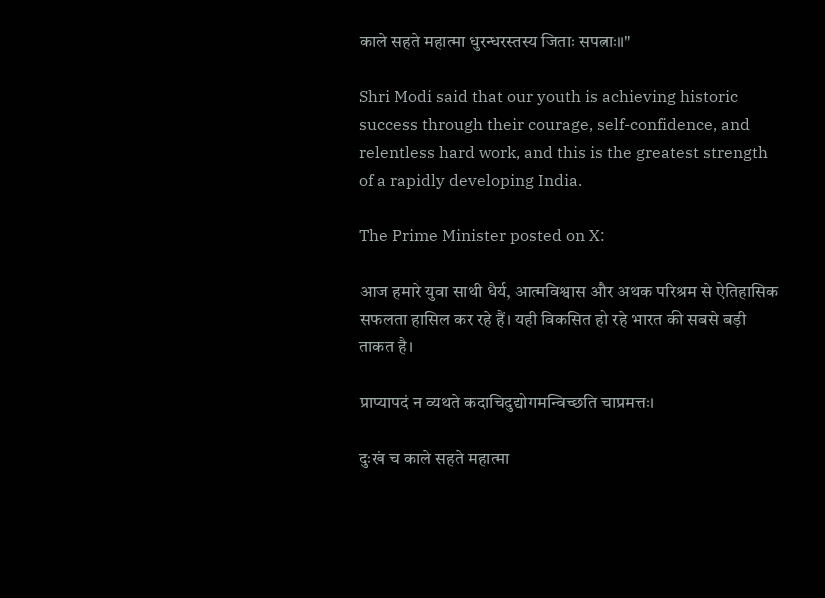काले सहते महात्मा धुरन्धरस्तस्य जिताः सपत्नाः॥"

Shri Modi said that our youth is achieving historic success through their courage, self-confidence, and relentless hard work, and this is the greatest strength of a rapidly developing India.

The Prime Minister posted on X:

आज हमारे युवा साथी धैर्य, आत्मविश्वास और अथक परिश्रम से ऐतिहासिक सफलता हासिल कर रहे हैं। यही विकसित हो रहे भारत की सबसे बड़ी ताकत है।

प्राप्यापदं न व्यथते कदाचिदुद्योगमन्विच्छति चाप्रमत्तः।

दुःखं च काले सहते महात्मा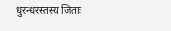धुरन्धरस्तस्य जिताः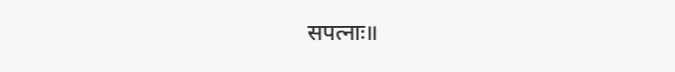सपत्नाः॥